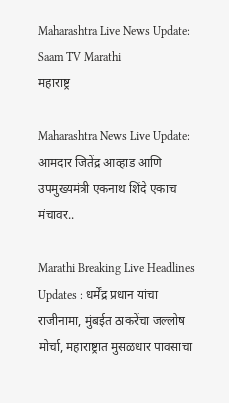Maharashtra Live News Update:  Saam TV Marathi
महाराष्ट्र

Maharashtra News Live Update: आमदार जितेंद्र आव्हाड आणि उपमुख्यमंत्री एकनाथ शिंदे एकाच मंचावर..

Marathi Breaking Live Headlines Updates : धर्मेंद्र प्रधान यांचा राजीनामा, मुंबईत ठाकरेंचा जल्लोष मोर्चा, महाराष्ट्रात मुसळधार पावसाचा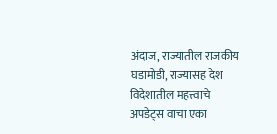अंदाज, राज्यातील राजकीय घडामोडी, राज्यासह देश विदेशातील महत्त्वाचे अपडेट्स वाचा एका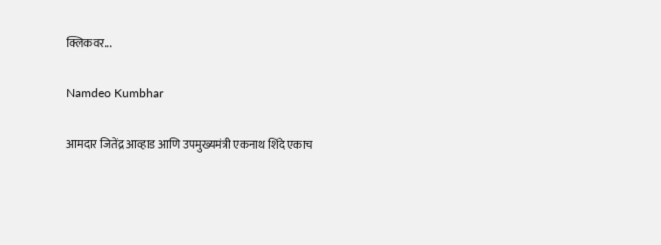क्लिकवर...

Namdeo Kumbhar

आमदार जितेंद्र आव्हाड आणि उपमुख्यमंत्री एकनाथ शिंदे एकाच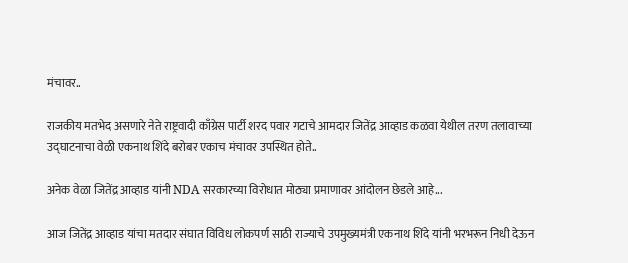मंचावर..

राजकीय मतभेद असणारे नेते राष्ट्रवादी काँग्रेस पार्टी शरद पवार गटाचे आमदार जितेंद्र आव्हाड कळवा येथील तरण तलावाच्या उद्घाटनाचा वेळी एकनाथ शिंदे बरोबर एकाच मंचावर उपस्थित होते..

अनेक वेळा जितेंद्र आव्हाड यांनी NDA सरकारच्या विरोधात मोठ्या प्रमाणावर आंदोलन छेडले आहे...

आज जितेंद्र आव्हाड यांचा मतदार संघात विविध लोकपर्ण साठी राज्याचे उपमुख्यमंत्री एकनाथ शिंदे यांनी भरभरून निधी देऊन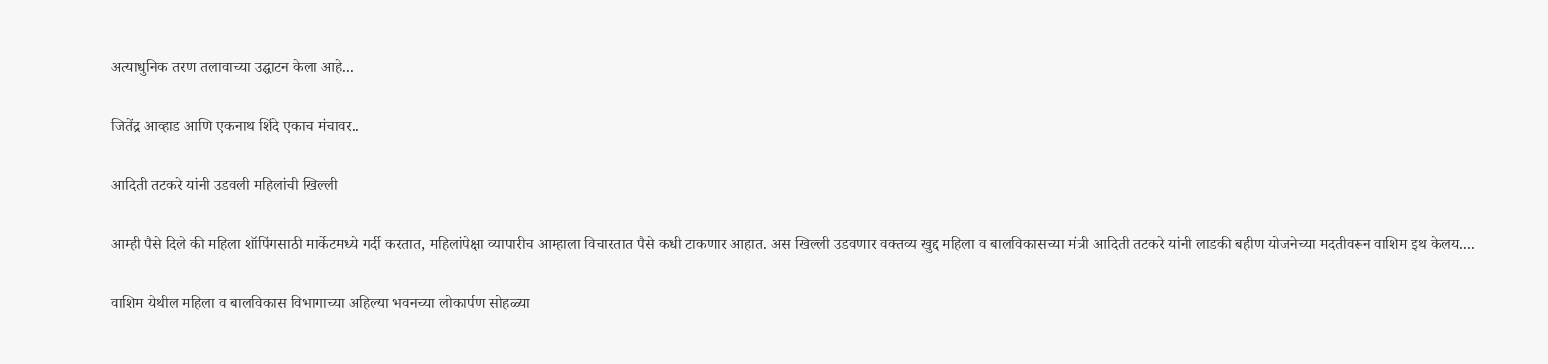अत्याधुनिक तरण तलावाच्या उद्घाटन केला आहे...

जितेंद्र आव्हाड आणि एकनाथ शिंदे एकाच मंचावर..

आदिती तटकरे यांनी उडवली महिलांची खिल्ली

आम्ही पैसे दिले की महिला शॉपिंगसाठी मार्केटमध्ये गर्दी करतात, महिलांपेक्षा व्यापारीच आम्हाला विचारतात पैसे कधी टाकणार आहात. अस खिल्ली उडवणार वक्तव्य खुद्द महिला व बालविकासच्या मंत्री आदिती तटकरे यांनी लाडकी बहीण योजनेच्या मदतीवरून वाशिम इथ केलय....

वाशिम येथील महिला व बालविकास विभागाच्या अहिल्या भवनच्या लोकार्पण सोहळ्या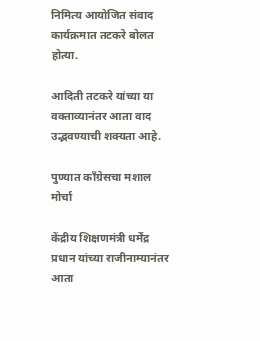निमित्य आयोजित संवाद कार्यक्रमात तटकरे बोलत होत्या.

आदिती तटकरे यांच्या या वक्ताव्यानंतर आता वाद उद्भवण्याची शक्यता आहे.

पुण्यात काँग्रेसचा मशाल मोर्चा

केंद्रीय शिक्षणमंत्री धर्मेंद्र प्रधान यांच्या राजीनाम्यानंतर आता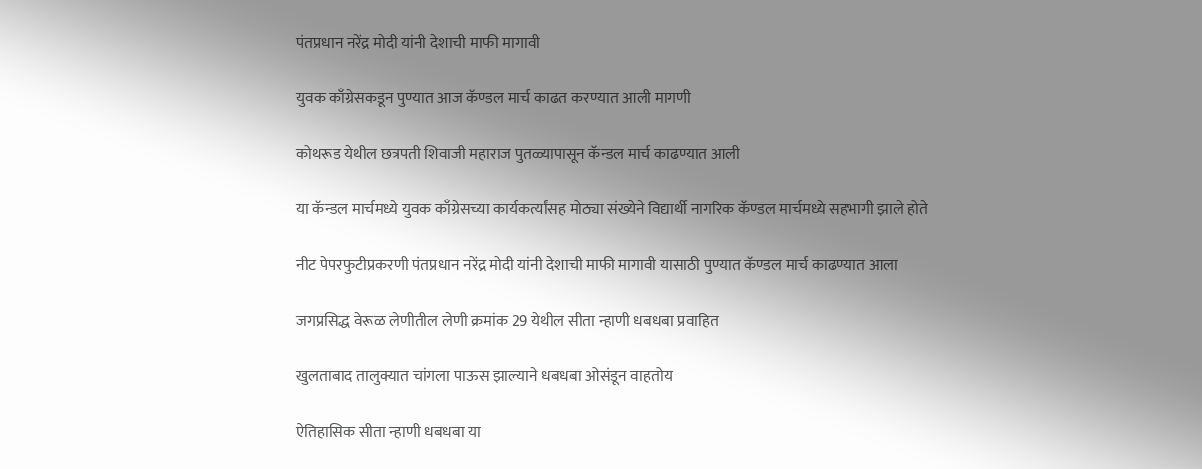पंतप्रधान नरेंद्र मोदी यांनी देशाची माफी मागावी

युवक काँग्रेसकडून पुण्यात आज कॅण्डल मार्च काढत करण्यात आली मागणी

कोथरूड येथील छत्रपती शिवाजी महाराज पुतळ्यापासून कॅन्डल मार्च काढण्यात आली

या कॅन्डल मार्चमध्ये युवक काँग्रेसच्या कार्यकर्त्यांसह मोठ्या संख्येने विद्यार्थी नागरिक कॅण्डल मार्चमध्ये सहभागी झाले होते

नीट पेपरफुटीप्रकरणी पंतप्रधान नरेंद्र मोदी यांनी देशाची माफी मागावी यासाठी पुण्यात कॅण्डल मार्च काढण्यात आला

जगप्रसिद्ध वेरूळ लेणीतील लेणी क्रमांक 29 येथील सीता न्हाणी धबधबा प्रवाहित

खुलताबाद तालुक्यात चांगला पाऊस झाल्याने धबधबा ओसंडून वाहतोय

ऐतिहासिक सीता न्हाणी धबधबा या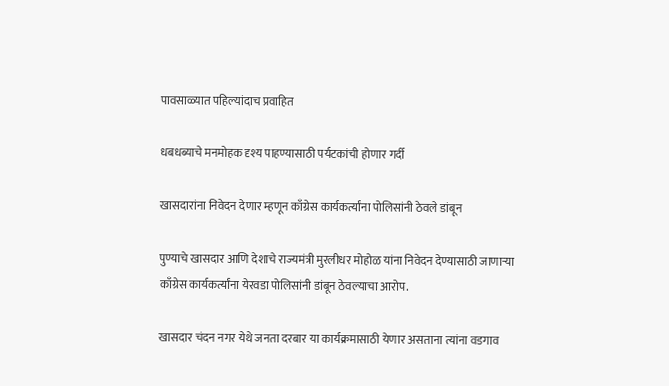पावसाळ्यात पहिल्यांदाच प्रवाहित

धबधब्याचे मनमोहक दृश्य पाहण्यासाठी पर्यटकांची होणार गर्दी

खासदारांना निवेदन देणार म्हणून काँग्रेस कार्यकर्त्यांना पोलिसांनी ठेवले डांबून

पुण्याचे खासदार आणि देशाचे राज्यमंत्री मुरलीधर मोहोळ यांना निवेदन देण्यासाठी जाणाऱ्या काँग्रेस कार्यकर्त्यांना येरवडा पोलिसांनी डांबून ठेवल्याचा आरोप.

खासदार चंदन नगर येथे जनता दरबार या कार्यक्रमासाठी येणार असताना त्यांना वडगाव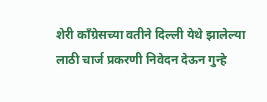शेरी काँग्रेसच्या वतीने दिल्ली येथे झालेल्या लाठी चार्ज प्रकरणी निवेदन देऊन गुन्हे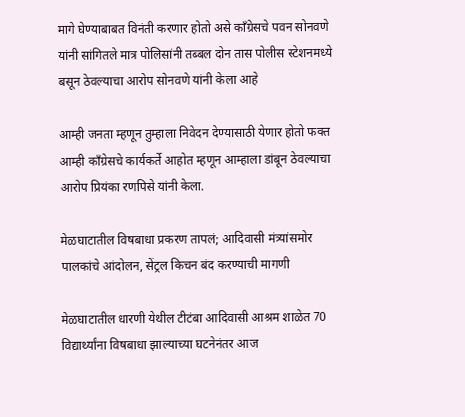मागे घेण्याबाबत विनंती करणार होतो असे काँग्रेसचे पवन सोनवणे यांनी सांगितले मात्र पोलिसांनी तब्बल दोन तास पोलीस स्टेशनमध्ये बसून ठेवल्याचा आरोप सोनवणे यांनी केला आहे

आम्ही जनता म्हणून तुम्हाला निवेदन देण्यासाठी येणार होतो फक्त आम्ही काँग्रेसचे कार्यकर्ते आहोत म्हणून आम्हाला डांबून ठेवल्याचा आरोप प्रियंका रणपिसे यांनी केला.

मेळघाटातील विषबाधा प्रकरण तापलं; आदिवासी मंत्र्यांसमोर पालकांचे आंदोलन, सेंट्रल किचन बंद करण्याची मागणी

मेळघाटातील धारणी येथील टीटंबा आदिवासी आश्रम शाळेत 70 विद्यार्थ्यांना विषबाधा झाल्याच्या घटनेनंतर आज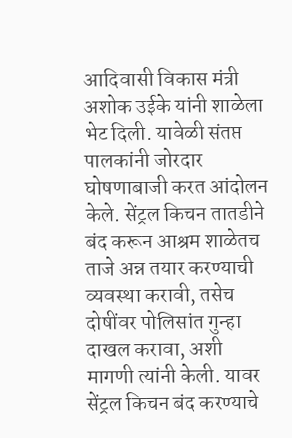आदिवासी विकास मंत्री अशोक उईके यांनी शाळेला भेट दिली. यावेळी संतप्त पालकांनी जोरदार घोषणाबाजी करत आंदोलन केले. सेंट्रल किचन तातडीने बंद करून आश्रम शाळेतच ताजे अन्न तयार करण्याची व्यवस्था करावी, तसेच दोषींवर पोलिसांत गुन्हा दाखल करावा, अशी मागणी त्यांनी केली. यावर सेंट्रल किचन बंद करण्याचे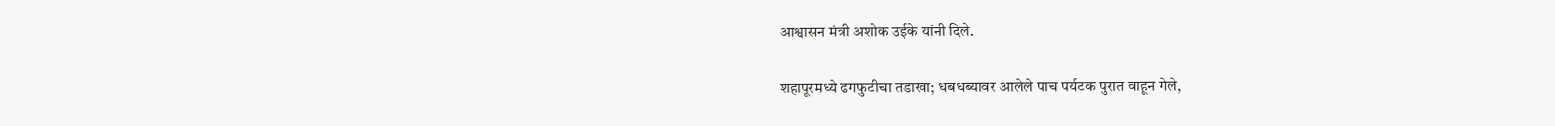आश्वासन मंत्री अशोक उईके यांनी दिले.

शहापूरमध्ये ढगफुटीचा तडाखा; धबधब्यावर आलेले पाच पर्यटक पुरात वाहून गेले,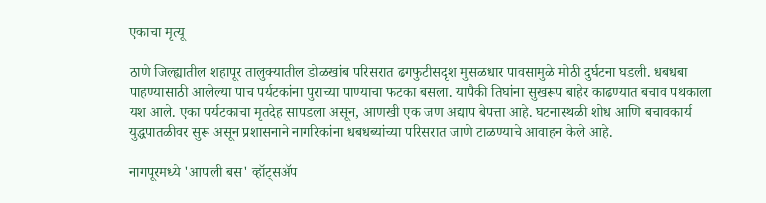एकाचा मृत्यू

ठाणे जिल्ह्यातील शहापूर तालुक्यातील डोळखांब परिसरात ढगफुटीसदृश मुसळधार पावसामुळे मोठी दुर्घटना घडली. धबधबा पाहण्यासाठी आलेल्या पाच पर्यटकांना पुराच्या पाण्याचा फटका बसला. यापैकी तिघांना सुखरूप बाहेर काढण्यात बचाव पथकाला यश आले. एका पर्यटकाचा मृतदेह सापडला असून, आणखी एक जण अद्याप बेपत्ता आहे. घटनास्थळी शोध आणि बचावकार्य युद्धपातळीवर सुरू असून प्रशासनाने नागरिकांना धबधब्यांच्या परिसरात जाणे टाळण्याचे आवाहन केले आहे.

नागपूरमध्ये 'आपली बस' व्हॉट्सॲप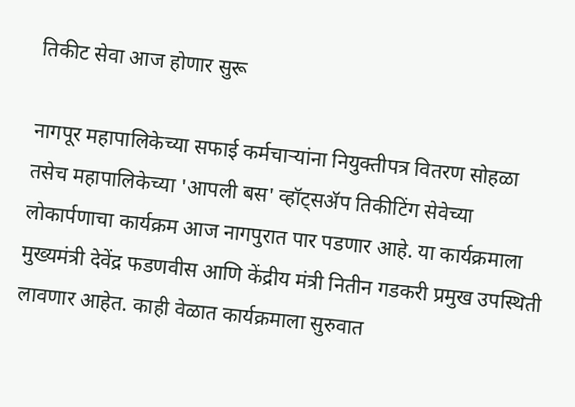तिकीट सेवा आज होणार सुरू

नागपूर महापालिकेच्या सफाई कर्मचाऱ्यांना नियुक्तीपत्र वितरण सोहळा तसेच महापालिकेच्या 'आपली बस' व्हॉट्सॲप तिकीटिंग सेवेच्या लोकार्पणाचा कार्यक्रम आज नागपुरात पार पडणार आहे. या कार्यक्रमाला मुख्यमंत्री देवेंद्र फडणवीस आणि केंद्रीय मंत्री नितीन गडकरी प्रमुख उपस्थिती लावणार आहेत. काही वेळात कार्यक्रमाला सुरुवात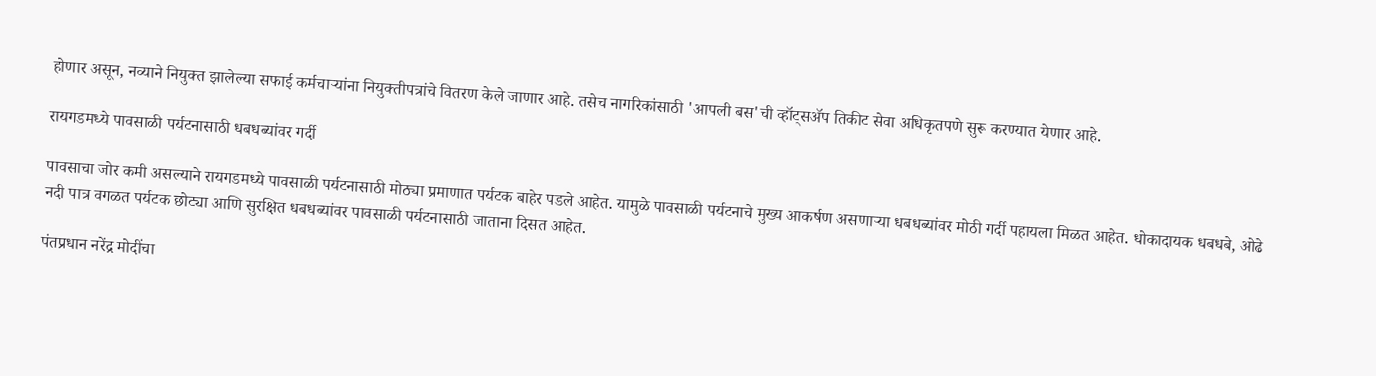होणार असून, नव्याने नियुक्त झालेल्या सफाई कर्मचाऱ्यांना नियुक्तीपत्रांचे वितरण केले जाणार आहे. तसेच नागरिकांसाठी 'आपली बस'ची व्हॉट्सॲप तिकीट सेवा अधिकृतपणे सुरू करण्यात येणार आहे.

रायगडमध्ये पावसाळी पर्यटनासाठी धबधब्यांवर गर्दी

पावसाचा जोर कमी असल्याने रायगडमध्ये पावसाळी पर्यटनासाठी मोठ्या प्रमाणात पर्यटक बाहेर पडले आहेत. यामुळे पावसाळी पर्यटनाचे मुख्य आकर्षण असणाऱ्या धबधब्यांवर मोठी गर्दी पहायला मिळत आहेत. धोकादायक धबधबे, ओढे नदी पात्र वगळत पर्यटक छोट्या आणि सुरक्षित धबधब्यांवर पावसाळी पर्यटनासाठी जाताना दिसत आहेत.

पंतप्रधान नरेंद्र मोदींचा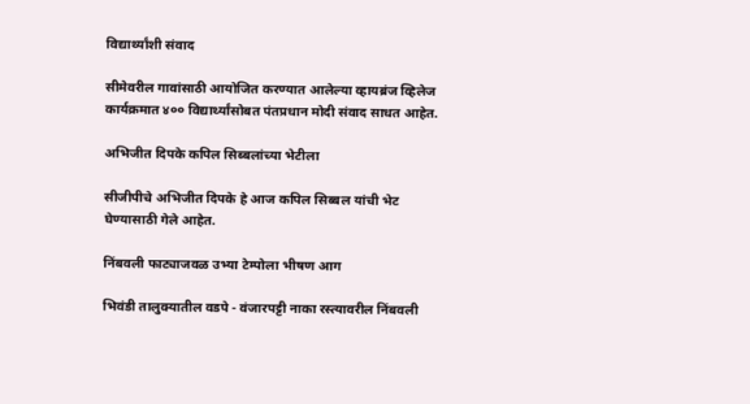विद्यार्थ्यांशी संवाद

सीमेवरील गावांसाठी आयोजित करण्यात आलेल्या व्हायब्रंज व्हिलेज कार्यक्रमात ४०० विद्यार्थ्यांसोबत पंतप्रधान मोदी संवाद साधत आहेत.

अभिजीत दिपके कपिल सिब्बलांच्या भेटीला

सीजीपीचे अभिजीत दिपके हे आज कपिल सिब्बल यांची भेट घेण्यासाठी गेले आहेत.

निंबवली फाट्याजवळ उभ्या टेम्पोला भीषण आग

भिवंडी तालुक्यातील वडपे - वंजारपट्टी नाका रस्त्यावरील निंबवली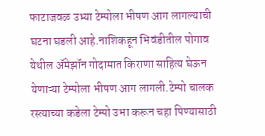फाटाजवळ उभ्या टेम्पोला भीषण आग लागल्याची घटना घडली आहे.नाशिकहून भिवंडीतील पोगाव येथील ॲमेझॉन गोदामात किराणा साहित्य घेऊन येणाऱ्या टेम्पोला भीषण आग लागली.टेम्पो चालक रस्त्याच्या कडेला टेम्पो उभा करून चहा पिण्यासाठी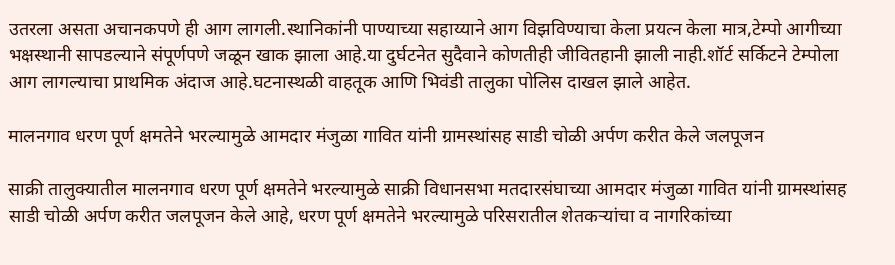उतरला असता अचानकपणे ही आग लागली.स्थानिकांनी पाण्याच्या सहाय्याने आग विझविण्याचा केला प्रयत्न केला मात्र,टेम्पो आगीच्या भक्षस्थानी सापडल्याने संपूर्णपणे जळून खाक झाला आहे.या दुर्घटनेत सुदैवाने कोणतीही जीवितहानी झाली नाही.शॉर्ट सर्किटने टेम्पोला आग लागल्याचा प्राथमिक अंदाज आहे.घटनास्थळी वाहतूक आणि भिवंडी तालुका पोलिस दाखल झाले आहेत.

मालनगाव धरण पूर्ण क्षमतेने भरल्यामुळे आमदार मंजुळा गावित यांनी ग्रामस्थांसह साडी चोळी अर्पण करीत केले जलपूजन

साक्री तालुक्यातील मालनगाव धरण पूर्ण क्षमतेने भरल्यामुळे साक्री विधानसभा मतदारसंघाच्या आमदार मंजुळा गावित यांनी ग्रामस्थांसह साडी चोळी अर्पण करीत जलपूजन केले आहे, धरण पूर्ण क्षमतेने भरल्यामुळे परिसरातील शेतकऱ्यांचा व नागरिकांच्या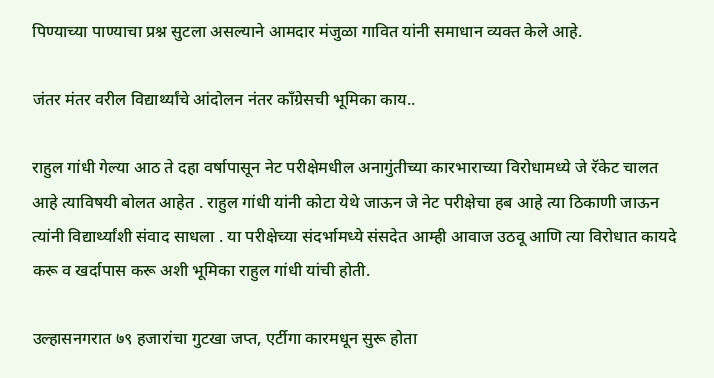पिण्याच्या पाण्याचा प्रश्न सुटला असल्याने आमदार मंजुळा गावित यांनी समाधान व्यक्त केले आहे.

जंतर मंतर वरील विद्यार्थ्यांचे आंदोलन नंतर काँग्रेसची भूमिका काय..

राहुल गांधी गेल्या आठ ते दहा वर्षापासून नेट परीक्षेमधील अनागुंतीच्या कारभाराच्या विरोधामध्ये जे रॅकेट चालत आहे त्याविषयी बोलत आहेत . राहुल गांधी यांनी कोटा येथे जाऊन जे नेट परीक्षेचा हब आहे त्या ठिकाणी जाऊन त्यांनी विद्यार्थ्यांशी संवाद साधला . या परीक्षेच्या संदर्भामध्ये संसदेत आम्ही आवाज उठवू आणि त्या विरोधात कायदे करू व खर्दापास करू अशी भूमिका राहुल गांधी यांची होती.

उल्हासनगरात ७९ हजारांचा गुटखा जप्त, एर्टीगा कारमधून सुरू होता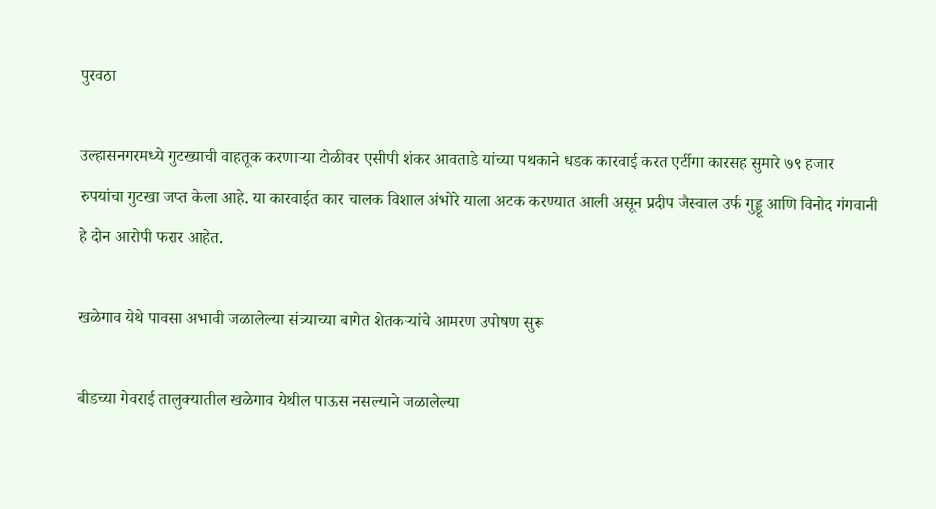पुरवठा

उल्हासनगरमध्ये गुटख्याची वाहतूक करणाऱ्या टोळीवर एसीपी शंकर आवताडे यांच्या पथकाने धडक कारवाई करत एर्टीगा कारसह सुमारे ७९ हजार रुपयांचा गुटखा जप्त केला आहे. या कारवाईत कार चालक विशाल अंभोरे याला अटक करण्यात आली असून प्रदीप जैस्वाल उर्फ गुड्डू आणि विनोद गंगवानी हे दोन आरोपी फरार आहेत.

खळेगाव येथे पावसा अभावी जळालेल्या संत्र्याच्या बागेत शेतकऱ्यांचे आमरण उपोषण सुरू‌

बीडच्या गेवराई तालुक्यातील खळेगाव येथील पाऊस नसल्याने जळालेल्या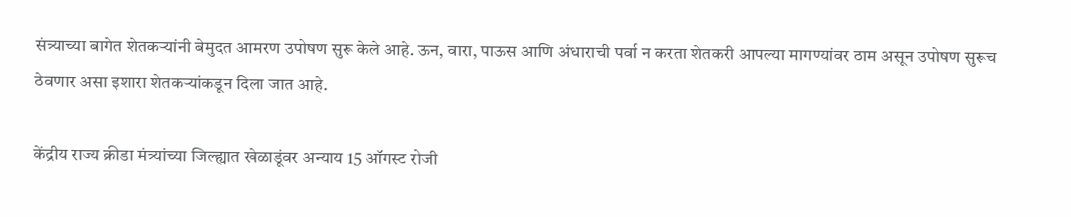संत्र्याच्या बागेत शेतकऱ्यांनी बेमुदत आमरण उपोषण सुरू केले आहे. ऊन, वारा, पाऊस आणि अंधाराची पर्वा न करता शेतकरी आपल्या मागण्यांवर ठाम असून उपोषण सुरूच ठेवणार असा इशारा शेतकऱ्यांकडून दिला जात आहे.

केंद्रीय राज्य क्रीडा मंत्र्यांच्या जिल्ह्यात खेळाडूंवर अन्याय 15 ऑगस्ट रोजी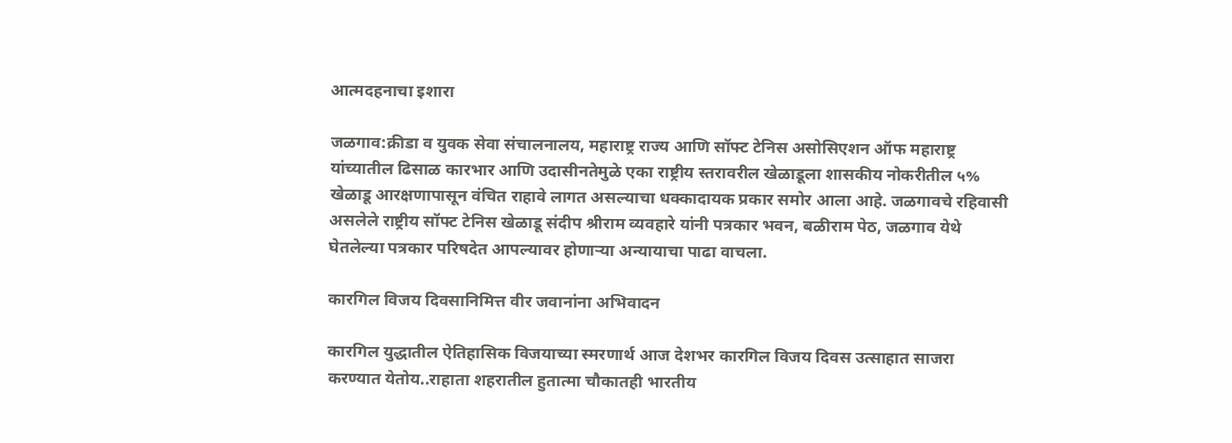आत्मदहनाचा इशारा

जळगाव:क्रीडा व युवक सेवा संचालनालय, महाराष्ट्र राज्य आणि सॉफ्ट टेनिस असोसिएशन ऑफ महाराष्ट्र यांच्यातील ढिसाळ कारभार आणि उदासीनतेमुळे एका राष्ट्रीय स्तरावरील खेळाडूला शासकीय नोकरीतील ५% खेळाडू आरक्षणापासून वंचित राहावे लागत असल्याचा धक्कादायक प्रकार समोर आला आहे. जळगावचे रहिवासी असलेले राष्ट्रीय सॉफ्ट टेनिस खेळाडू संदीप श्रीराम व्यवहारे यांनी पत्रकार भवन, बळीराम पेठ, जळगाव येथे घेतलेल्या पत्रकार परिषदेत आपल्यावर होणाऱ्या अन्यायाचा पाढा वाचला.

कारगिल विजय दिवसानिमित्त वीर जवानांना अभिवादन

कारगिल युद्धातील ऐतिहासिक विजयाच्या स्मरणार्थ आज देशभर कारगिल विजय दिवस उत्साहात साजरा करण्यात येतोय..राहाता शहरातील हुतात्मा चौकातही भारतीय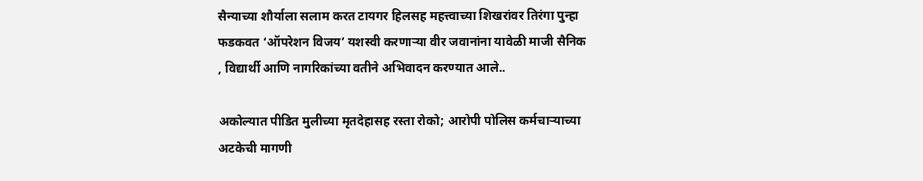सैन्याच्या शौर्याला सलाम करत टायगर हिलसह महत्त्वाच्या शिखरांवर तिरंगा पुन्हा फडकवत ‘ऑपरेशन विजय’ यशस्वी करणाऱ्या वीर जवानांना यावेळी माजी सैनिक , विद्यार्थी आणि नागरिकांच्या वतीने अभिवादन करण्यात आले..

अकोल्यात पीडित मुलीच्या मृतदेहासह रस्ता रोको; आरोपी पोलिस कर्मचाऱ्याच्या अटकेची मागणी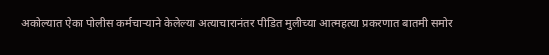अकोल्यात ऐका पोलीस कर्मचाऱ्याने केलेल्या अत्याचारानंतर पीडित मुलीच्या आत्महत्या प्रकरणात बातमी समोर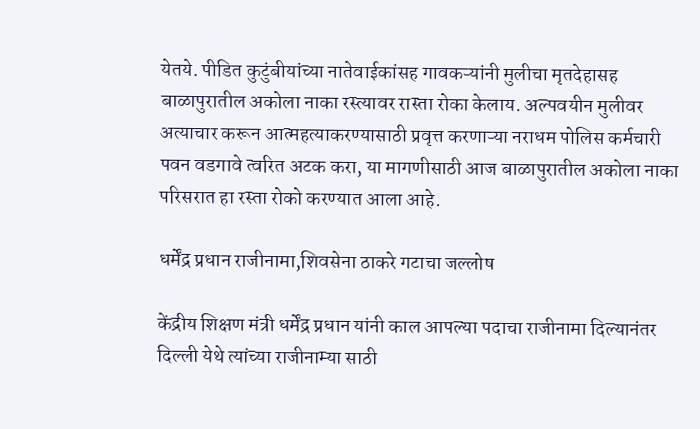येतये. पीडित कुटुंबीयांच्या नातेवाईकांसह गावकऱ्यांनी मुलीचा मृतदेहासह बाळापुरातील अकोला नाका रस्त्यावर रास्ता रोका केलाय. अल्पवयीन मुलीवर अत्याचार करून आत्महत्याकरण्यासाठी प्रवृत्त करणाऱ्या नराधम पोलिस कर्मचारी पवन वडगावे त्वरित अटक करा, या मागणीसाठी आज बाळापुरातील अकोला नाका परिसरात हा रस्ता रोको करण्यात आला आहे.

धर्मेंद्र प्रधान राजीनामा,शिवसेना ठाकरे गटाचा जल्लोष

केंद्रीय शिक्षण मंत्री धर्मेंद्र प्रधान यांनी काल आपल्या पदाचा राजीनामा दिल्यानंतर दिल्ली येथे त्यांच्या राजीनाम्या साठी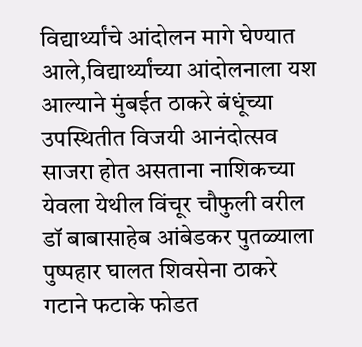विद्यार्थ्यांचे आंदोलन मागे घेण्यात आले,विद्यार्थ्यांच्या आंदोलनाला यश आल्याने मुंबईत ठाकरे बंधूंच्या उपस्थितीत विजयी आनंदोत्सव साजरा होत असताना नाशिकच्या येवला येथील विंचूर चौफुली वरील डॉ बाबासाहेब आंबेडकर पुतळ्याला पुष्पहार घालत शिवसेना ठाकरे गटाने फटाके फोडत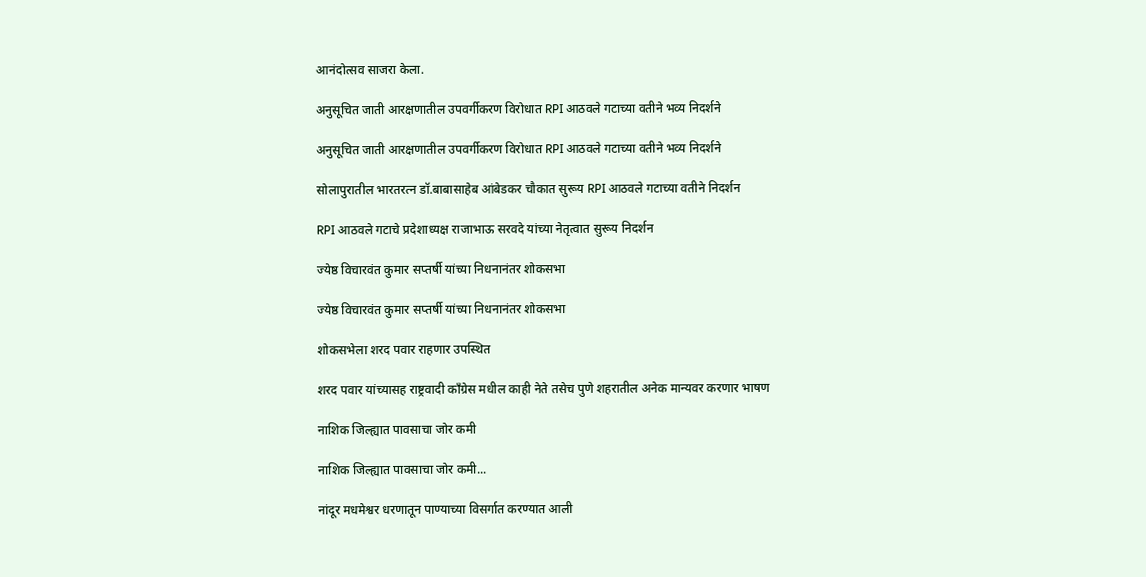आनंदोत्सव साजरा केला.

अनुसूचित जाती आरक्षणातील उपवर्गीकरण विरोधात RPI आठवले गटाच्या वतीने भव्य निदर्शने

अनुसूचित जाती आरक्षणातील उपवर्गीकरण विरोधात RPI आठवले गटाच्या वतीने भव्य निदर्शने

सोलापुरातील भारतरत्न डॉ.बाबासाहेब आंबेडकर चौकात सुरूय RPI आठवले गटाच्या वतीने निदर्शन

RPI आठवले गटाचे प्रदेशाध्यक्ष राजाभाऊ सरवदे यांच्या नेतृत्वात सुरूय निदर्शन

ज्येष्ठ विचारवंत कुमार सप्तर्षी यांच्या निधनानंतर शोकसभा

ज्येष्ठ विचारवंत कुमार सप्तर्षी यांच्या निधनानंतर शोकसभा

शोकसभेला शरद पवार राहणार उपस्थित

शरद पवार यांच्यासह राष्ट्रवादी काँग्रेस मधील काही नेते तसेच पुणे शहरातील अनेक मान्यवर करणार भाषण

नाशिक जिल्ह्यात पावसाचा जोर कमी

नाशिक जिल्ह्यात पावसाचा जोर कमी...

नांदूर मधमेश्वर धरणातून पाण्याच्या विसर्गात करण्यात आली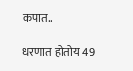कपात..

धरणात होतोय 49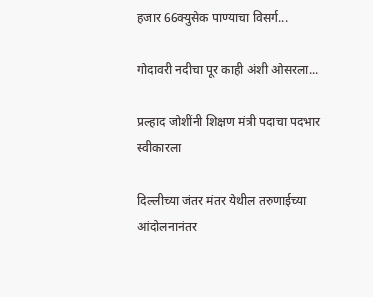हजार 66क्युसेक पाण्याचा विसर्ग...

गोदावरी नदीचा पूर काही अंशी ओसरला...

प्रल्हाद जोशींनी शिक्षण मंत्री पदाचा पदभार स्वीकारला

दिल्लीच्या जंतर मंतर येथील तरुणाईच्या आंदोलनानंतर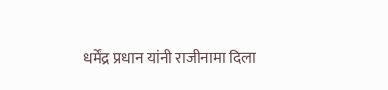धर्मेंद्र प्रधान यांनी राजीनामा दिला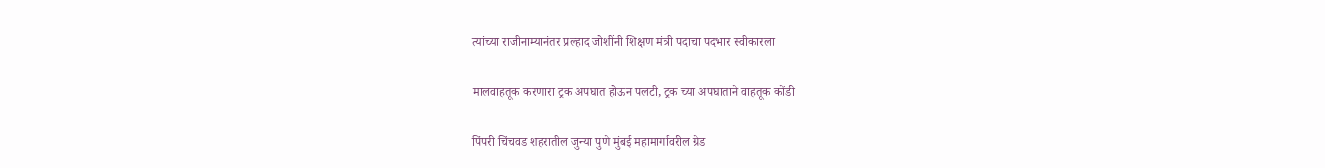त्यांच्या राजीनाम्यानंतर प्रल्हाद जोशींनी शिक्षण मंत्री पदाचा पदभार स्वीकारला

मालवाहतूक करणारा ट्रक अपघात होऊन पलटी, ट्रक च्या अपघाताने वाहतूक कोंडी

पिंपरी चिंचवड शहरातील जुन्या पुणे मुंबई महामार्गावरील ग्रेड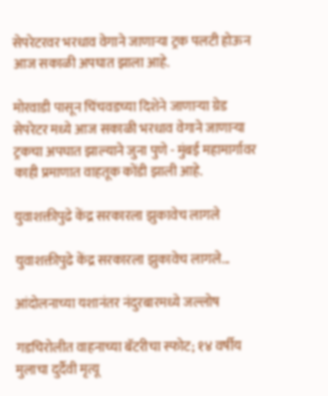सेपरेटरवर भरधाव वेगाने जाणाऱ्या ट्रक पलटी होऊन आज सकाळी अपघात झाला आहे.

मोरवाडी पासून चिंचवडच्या दिशेने जाणाऱ्या ग्रेड सेपरेटर मध्ये आज सकाळी भरधाव वेगाने जाणाऱ्या ट्रकचा अपघात झाल्याने जुना पुणे - मुंबई महामार्गावर काही प्रमाणात वाहतूक कोंडी झाली आहे.

युवाशक्तीपुढे केंद्र सरकारला झुकावेच लागले

युवाशक्तीपुढे केंद्र सरकारला झुकावेच लागले...

आंदोलनाच्या यशानंतर नंदुरबारमध्ये जल्लोष

गडचिरोलीत वाहनाच्या बॅटरीचा स्फोट; १४ वर्षीय मुलाचा दुर्दैवी मृत्यू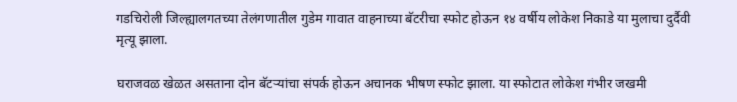गडचिरोली जिल्ह्यालगतच्या तेलंगणातील गुडेम गावात वाहनाच्या बॅटरीचा स्फोट होऊन १४ वर्षीय लोकेश निकाडे या मुलाचा दुर्दैवी मृत्यू झाला.

घराजवळ खेळत असताना दोन बॅटऱ्यांचा संपर्क होऊन अचानक भीषण स्फोट झाला. या स्फोटात लोकेश गंभीर जखमी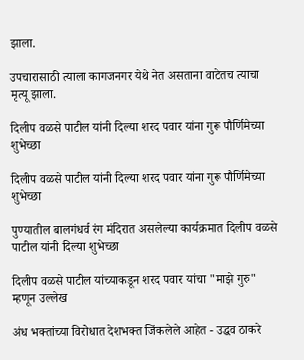झाला.

उपचारासाठी त्याला कागजनगर येथे नेत असताना वाटेतच त्याचा मृत्यू झाला.

दिलीप वळसे पाटील यांनी दिल्या शरद पवार यांना गुरू पौर्णिमेच्या शुभेच्छा

दिलीप वळसे पाटील यांनी दिल्या शरद पवार यांना गुरू पौर्णिमेच्या शुभेच्छा

पुण्यातील बालगंधर्व रंग मंदिरात असलेल्या कार्यक्रमात दिलीप वळसे पाटील यांनी दिल्या शुभेच्छा

दिलीप वळसे पाटील यांच्याकडून शरद पवार यांचा "माझे गुरु" म्हणून उल्लेख

अंध भक्तांच्या विरोधात देशभक्त जिंकलेले आहेत - उद्धव ठाकरे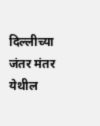दिल्लीच्या जंतर मंतर येथील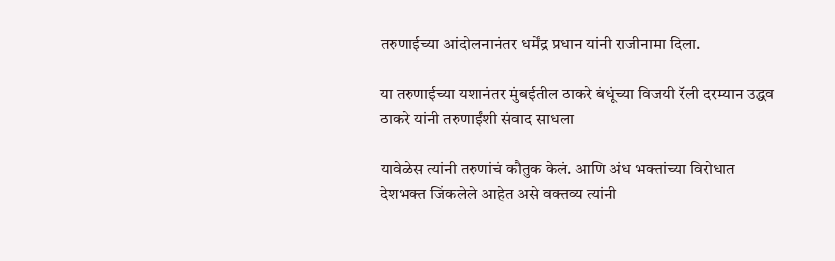तरुणाईच्या आंदोलनानंतर धर्मेंद्र प्रधान यांनी राजीनामा दिला.

या तरुणाईच्या यशानंतर मुंबईतील ठाकरे बंधूंच्या विजयी रॅली दरम्यान उद्धव ठाकरे यांनी तरुणाईंशी संवाद साधला

यावेळेस त्यांनी तरुणांचं कौतुक केलं. आणि अंध भक्तांच्या विरोधात देशभक्त जिंकलेले आहेत असे वक्तव्य त्यांनी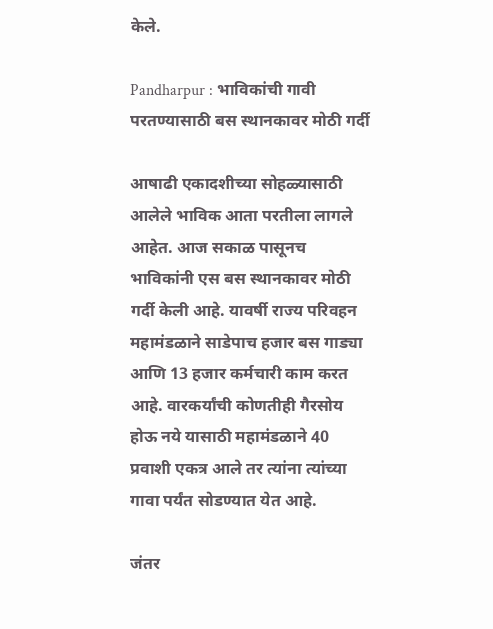केले.

Pandharpur : भाविकांची गावी परतण्यासाठी बस स्थानकावर मोठी गर्दी

आषाढी एकादशीच्या सोहळ्यासाठी आलेले भाविक आता परतीला लागले आहेत. आज सकाळ पासूनच भाविकांनी एस बस स्थानकावर मोठी गर्दी केली आहे. यावर्षी राज्य परिवहन महामंडळाने साडेपाच हजार बस गाड्या आणि 13 हजार कर्मचारी काम करत आहे. वारकर्यांची कोणतीही गैरसोय होऊ नये यासाठी महामंडळाने 40 प्रवाशी एकत्र आले तर त्यांना त्यांच्या गावा पर्यंत सोडण्यात येत आहे.

जंतर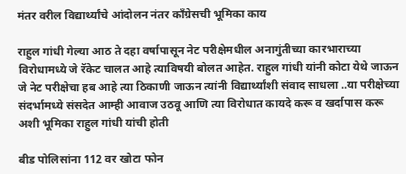मंतर वरील विद्यार्थ्यांचे आंदोलन नंतर काँग्रेसची भूमिका काय

राहुल गांधी गेल्या आठ ते दहा वर्षापासून नेट परीक्षेमधील अनागुंतीच्या कारभाराच्या विरोधामध्ये जे रॅकेट चालत आहे त्याविषयी बोलत आहेत. राहुल गांधी यांनी कोटा येथे जाऊन जे नेट परीक्षेचा हब आहे त्या ठिकाणी जाऊन त्यांनी विद्यार्थ्यांशी संवाद साधला ..या परीक्षेच्या संदर्भामध्ये संसदेत आम्ही आवाज उठवू आणि त्या विरोधात कायदे करू व खर्दापास करू अशी भूमिका राहुल गांधी यांची होती

बीड पोलिसांना 112 वर खोटा फोन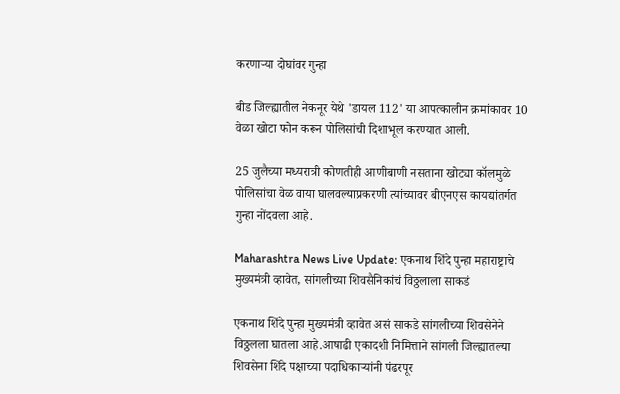करणाऱ्या दोघांवर गुन्हा

बीड जिल्ह्यातील नेकनूर येथे 'डायल 112' या आपत्कालीन क्रमांकावर 10 वेळा खोटा फोन करून पोलिसांची दिशाभूल करण्यात आली.

25 जुलैच्या मध्यरात्री कोणतीही आणीबाणी नसताना खोट्या कॉलमुळे पोलिसांचा वेळ वाया घालवल्याप्रकरणी त्यांच्यावर बीएनएस कायद्यांतर्गत गुन्हा नोंदवला आहे.

Maharashtra News Live Update: एकनाथ शिंदे पुन्हा महाराष्ट्राचे मुख्यमंत्री व्हावेत, सांगलीच्या शिवसैनिकांचं विठ्ठलाला साकडं

एकनाथ शिंदे पुन्हा मुख्यमंत्री व्हावेत असं साकडे सांगलीच्या शिवसेनेने विठ्ठलला घातला आहे.आषाढी एकादशी निमित्ताने सांगली जिल्ह्यातल्या शिवसेना शिंदे पक्षाच्या पदाधिकाऱ्यांनी पंढरपूर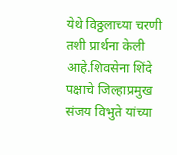येथे विठ्ठलाच्या चरणी तशी प्रार्थना केली आहे.शिवसेना शिंदे पक्षाचे जिल्हाप्रमुख संजय विभुते यांच्या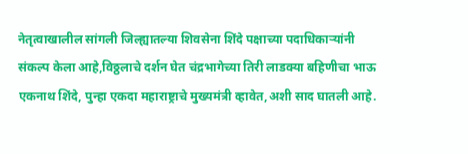नेतृत्वाखालील सांगली जिल्ह्यातल्या शिवसेना शिंदे पक्षाच्या पदाधिकाऱ्यांनी संकल्प केला आहे,विठ्ठलाचे दर्शन घेत चंद्रभागेच्या तिरी लाडक्या बहिणीचा भाऊ एकनाथ शिंदे, पुन्हा एकदा महाराष्ट्राचे मुख्यमंत्री व्हावेत,अशी साद घातली आहे.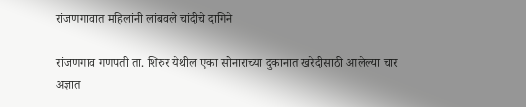रांजणगावात महिलांनी लांबवले चांदीचे दागिने

रांजणगाव गणपती ता. शिरुर येथील एका सोनाराच्या दुकानात खरेदीसाठी आलेल्या चार अज्ञात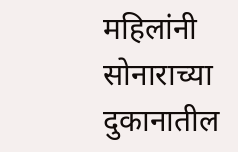महिलांनी सोनाराच्या दुकानातील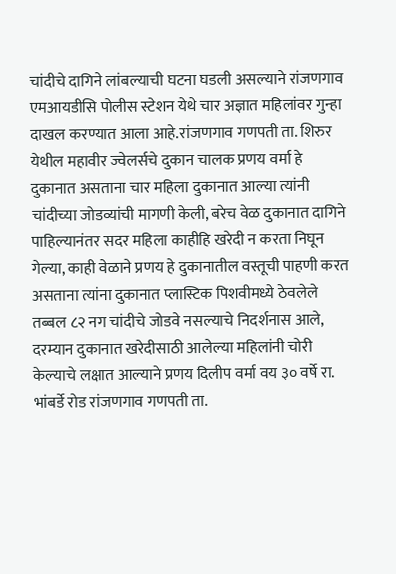चांदीचे दागिने लांबल्याची घटना घडली असल्याने रांजणगाव एमआयडीसि पोलीस स्टेशन येथे चार अज्ञात महिलांवर गुन्हा दाखल करण्यात आला आहे.रांजणगाव गणपती ता. शिरुर येथील महावीर ज्वेलर्सचे दुकान चालक प्रणय वर्मा हे दुकानात असताना चार महिला दुकानात आल्या त्यांनी चांदीच्या जोडव्यांची मागणी केली, बरेच वेळ दुकानात दागिने पाहिल्यानंतर सदर महिला काहीहि खरेदी न करता निघून गेल्या, काही वेळाने प्रणय हे दुकानातील वस्तूची पाहणी करत असताना त्यांना दुकानात प्लास्टिक पिशवीमध्ये ठेवलेले तब्बल ८२ नग चांदीचे जोडवे नसल्याचे निदर्शनास आले, दरम्यान दुकानात खरेदीसाठी आलेल्या महिलांनी चोरी केल्याचे लक्षात आल्याने प्रणय दिलीप वर्मा वय ३० वर्षे रा. भांबर्डे रोड रांजणगाव गणपती ता.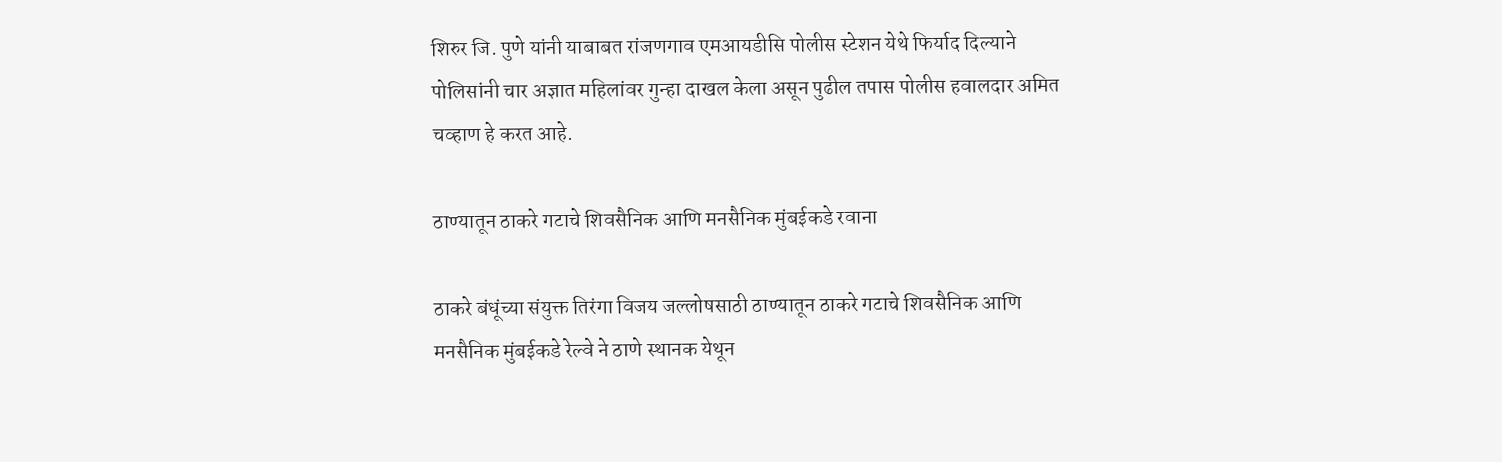शिरुर जि. पुणे यांनी याबाबत रांजणगाव एमआयडीसि पोलीस स्टेशन येथे फिर्याद दिल्याने पोलिसांनी चार अज्ञात महिलांवर गुन्हा दाखल केला असून पुढील तपास पोलीस हवालदार अमित चव्हाण हे करत आहे.

ठाण्यातून ठाकरे गटाचे शिवसैनिक आणि मनसैनिक मुंबईकडे रवाना

ठाकरे बंधूंच्या संयुक्त तिरंगा विजय जल्लोषसाठी ठाण्यातून ठाकरे गटाचे शिवसैनिक आणि मनसैनिक मुंबईकडे रेल्वे ने ठाणे स्थानक येथून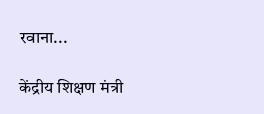रवाना...

केंद्रीय शिक्षण मंत्री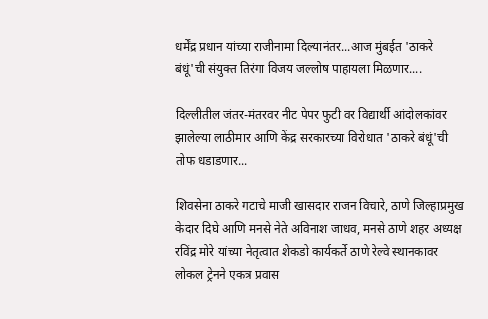धर्मेंद्र प्रधान यांच्या राजीनामा दिल्यानंतर...आज मुंबईत 'ठाकरे बंधूं'ची संयुक्त तिरंगा विजय जल्लोष पाहायला मिळणार....

दिल्लीतील जंतर-मंतरवर नीट पेपर फुटी वर विद्यार्थी आंदोलकांवर झालेल्या लाठीमार आणि केंद्र सरकारच्या विरोधात 'ठाकरे बंधूं'ची तोफ धडाडणार...

शिवसेना ठाकरे गटाचे माजी खासदार राजन विचारे, ठाणे जिल्हाप्रमुख केदार दिघे आणि मनसे नेते अविनाश जाधव, मनसे ठाणे शहर अध्यक्ष रविंद्र मोरे यांच्या नेतृत्वात शेकडो कार्यकर्ते ठाणे रेल्वे स्थानकावर लोकल ट्रेनने एकत्र प्रवास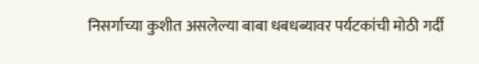निसर्गाच्या कुशीत असलेल्या बाबा धबधब्यावर पर्यटकांची मोठी गर्दी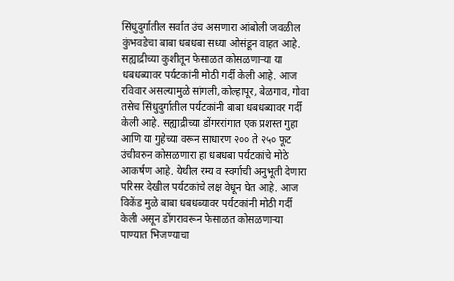सिंधुदुर्गातील सर्वात उंच असणारा आंबोली जवळील कुंभवडेचा बाबा धबधबा सध्या ओसंडून वाहत आहे. सह्याद्रीच्या कुशीतून फेसाळत कोसळणाऱ्या या धबधब्यावर पर्यटकांनी मोठी गर्दी केली आहे. आज रविवार असल्यामुळे सांगली,कोल्हापूर, बेळगाव, गोवा तसेच सिंधुदुर्गातील पर्यटकांनी बाबा धबधब्यावर गर्दी केली आहे. सह्याद्रीच्या डोंगररांगात एक प्रशस्त गुहा आणि या गुहेच्या वरून साधारण २०० ते २५० फूट उंचीवरुन कोसळणारा हा धबधबा पर्यटकांचे मोठे आकर्षण आहे. येथील रम्य व स्वर्गाची अनुभूती देणारा परिसर देखील पर्यटकांचे लक्ष वेधून घेत आहे. आज विकेंड मुळे बाबा धबधब्यावर पर्यटकांनी मोठी गर्दी केली असून डोंगरावरून फेसाळत कोसळणाऱ्या पाण्यात भिजण्याचा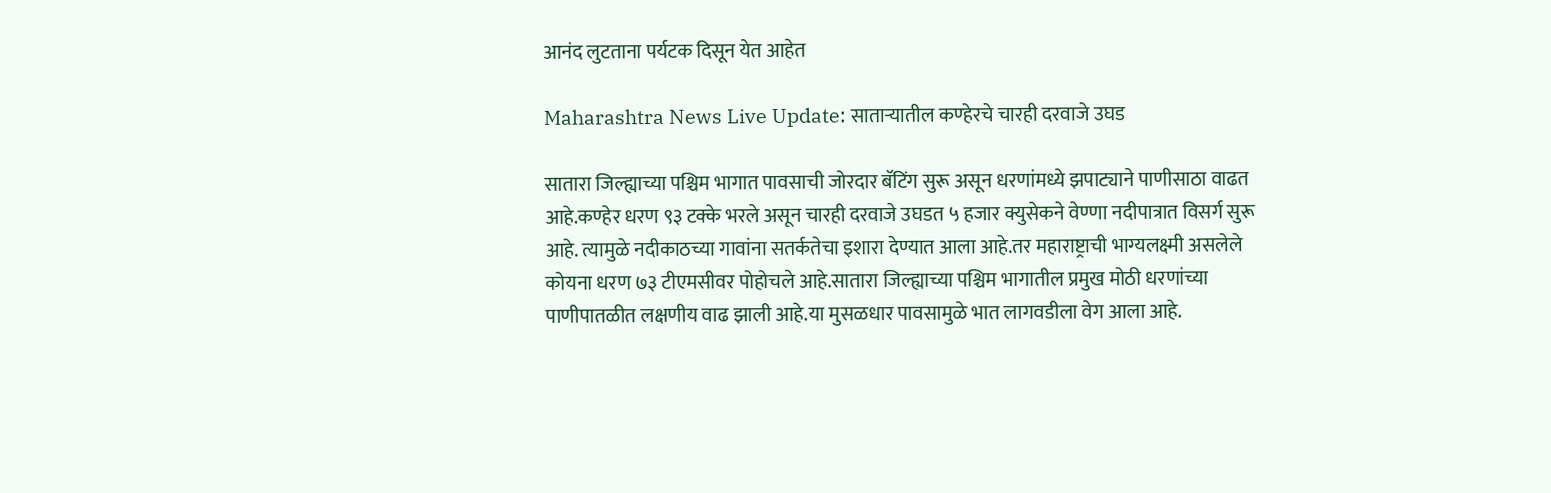आनंद लुटताना पर्यटक दिसून येत आहेत

Maharashtra News Live Update: साताऱ्यातील कण्हेरचे चारही दरवाजे उघड

सातारा जिल्ह्याच्या पश्चिम भागात पावसाची जोरदार बॅटिंग सुरू असून धरणांमध्ये झपाट्याने पाणीसाठा वाढत आहे.कण्हेर धरण ९३ टक्के भरले असून चारही दरवाजे उघडत ५ हजार क्युसेकने वेण्णा नदीपात्रात विसर्ग सुरू आहे. त्यामुळे नदीकाठच्या गावांना सतर्कतेचा इशारा देण्यात आला आहे.तर महाराष्ट्राची भाग्यलक्ष्मी असलेले कोयना धरण ७३ टीएमसीवर पोहोचले आहे.सातारा जिल्ह्याच्या पश्चिम भागातील प्रमुख मोठी धरणांच्या पाणीपातळीत लक्षणीय वाढ झाली आहे.या मुसळधार पावसामुळे भात लागवडीला वेग आला आहे.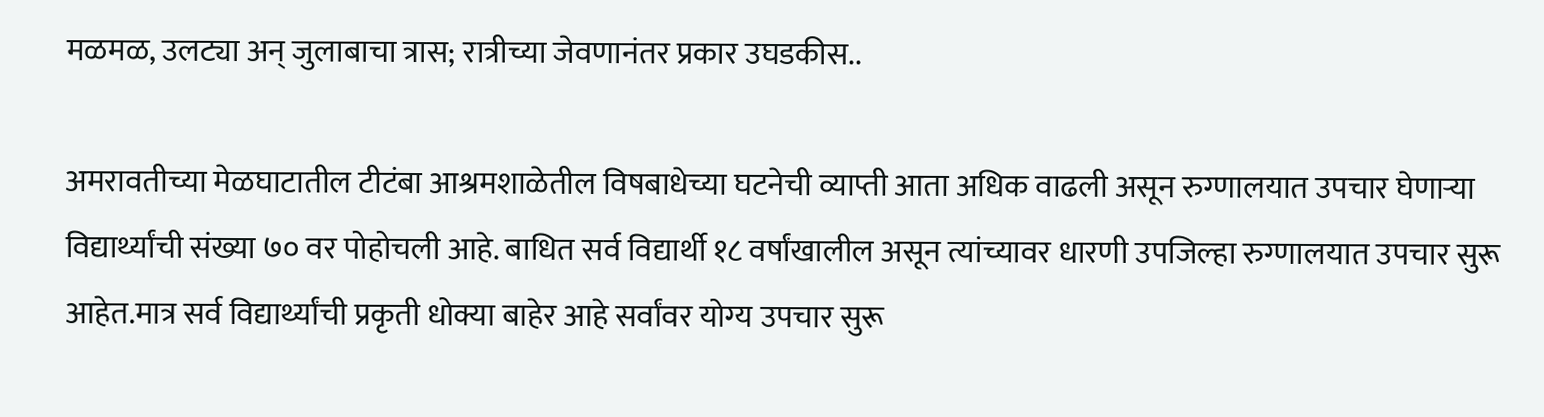मळमळ, उलट्या अन् जुलाबाचा त्रास; रात्रीच्या जेवणानंतर प्रकार उघडकीस..

अमरावतीच्या मेळघाटातील टीटंबा आश्रमशाळेतील विषबाधेच्या घटनेची व्याप्ती आता अधिक वाढली असून रुग्णालयात उपचार घेणाऱ्या विद्यार्थ्यांची संख्या ७० वर पोहोचली आहे. बाधित सर्व विद्यार्थी १८ वर्षांखालील असून त्यांच्यावर धारणी उपजिल्हा रुग्णालयात उपचार सुरू आहेत.मात्र सर्व विद्यार्थ्यांची प्रकृती धोक्या बाहेर आहे सर्वांवर योग्य उपचार सुरू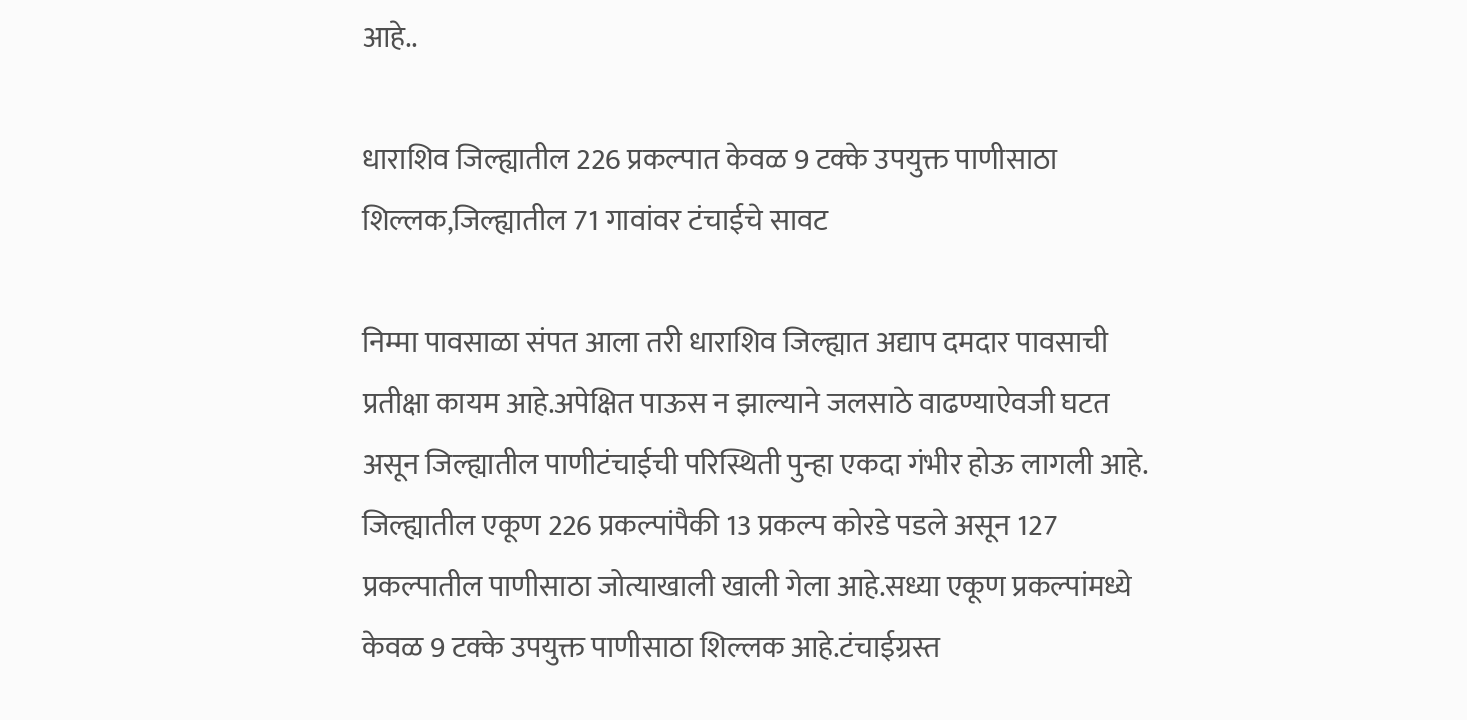आहे..

धाराशिव जिल्ह्यातील 226 प्रकल्पात केवळ 9 टक्के उपयुक्त पाणीसाठा शिल्लक,जिल्ह्यातील 71 गावांवर टंचाईचे सावट

निम्मा पावसाळा संपत आला तरी धाराशिव जिल्ह्यात अद्याप दमदार पावसाची प्रतीक्षा कायम आहे.अपेक्षित पाऊस न झाल्याने जलसाठे वाढण्याऐवजी घटत असून जिल्ह्यातील पाणीटंचाईची परिस्थिती पुन्हा एकदा गंभीर होऊ लागली आहे. जिल्ह्यातील एकूण 226 प्रकल्पांपैकी 13 प्रकल्प कोरडे पडले असून 127 प्रकल्पातील पाणीसाठा जोत्याखाली खाली गेला आहे.सध्या एकूण प्रकल्पांमध्ये केवळ 9 टक्के उपयुक्त पाणीसाठा शिल्लक आहे.टंचाईग्रस्त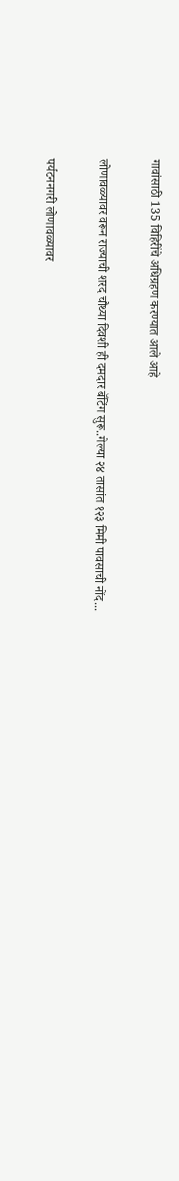गावांसाठी 135 विहिरींचे अधिग्रहण करण्यात आले आहे

लोणावळ्यावर वरून राज्याची शरद चौथ्या दिवशी ही दमदार बॅटिंग सुरू..गेल्या २४ तासांत १२३ मिमी पावसाची नोंद...

पर्यटननगरी लोणावळ्यावर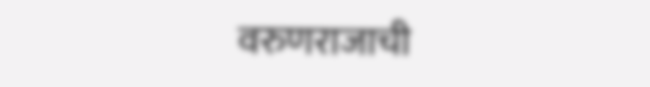वरुणराजाची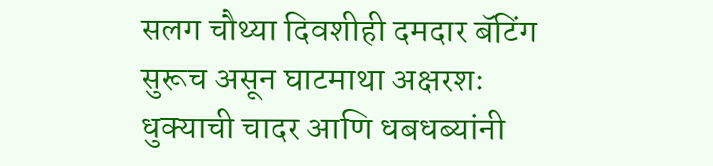सलग चौथ्या दिवशीही दमदार बॅटिंग सुरूच असून घाटमाथा अक्षरशः धुक्याची चादर आणि धबधब्यांनी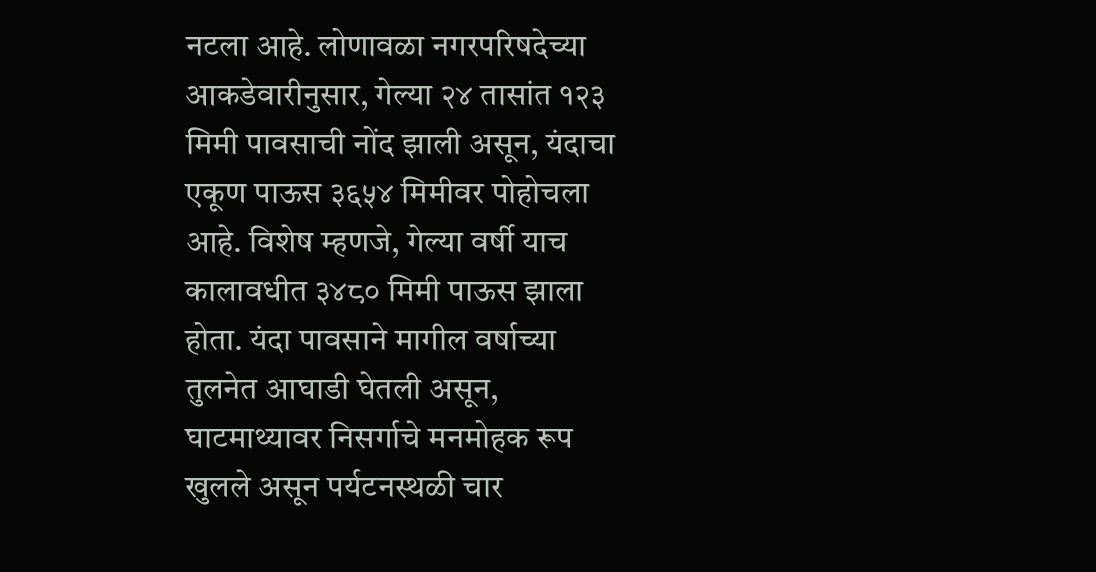नटला आहे. लोणावळा नगरपरिषदेच्या आकडेवारीनुसार, गेल्या २४ तासांत १२३ मिमी पावसाची नोंद झाली असून, यंदाचा एकूण पाऊस ३६५४ मिमीवर पोहोचला आहे. विशेष म्हणजे, गेल्या वर्षी याच कालावधीत ३४८० मिमी पाऊस झाला होता. यंदा पावसाने मागील वर्षाच्या तुलनेत आघाडी घेतली असून, घाटमाथ्यावर निसर्गाचे मनमोहक रूप खुलले असून पर्यटनस्थळी चार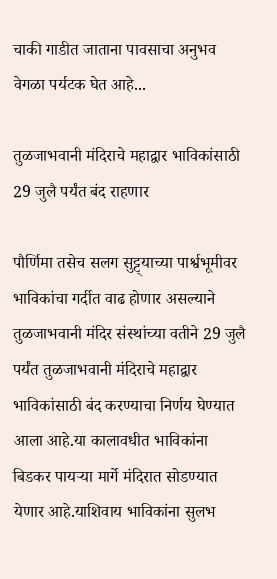चाकी गाडीत जाताना पावसाचा अनुभव वेगळा पर्यटक घेत आहे...

तुळजाभवानी मंदिराचे महाद्वार भाविकांसाठी 29 जुलै पर्यंत बंद राहणार

पौर्णिमा तसेच सलग सुट्ट्याच्या पार्श्वभूमीवर भाविकांचा गर्दीत वाढ होणार असल्याने तुळजाभवानी मंदिर संस्थांच्या वतीने 29 जुलै पर्यंत तुळजाभवानी मंदिराचे महाद्वार भाविकांसाठी बंद करण्याचा निर्णय घेण्यात आला आहे.या कालावधीत भाविकांना बिडकर पायऱ्या मार्गे मंदिरात सोडण्यात येणार आहे.याशिवाय भाविकांना सुलभ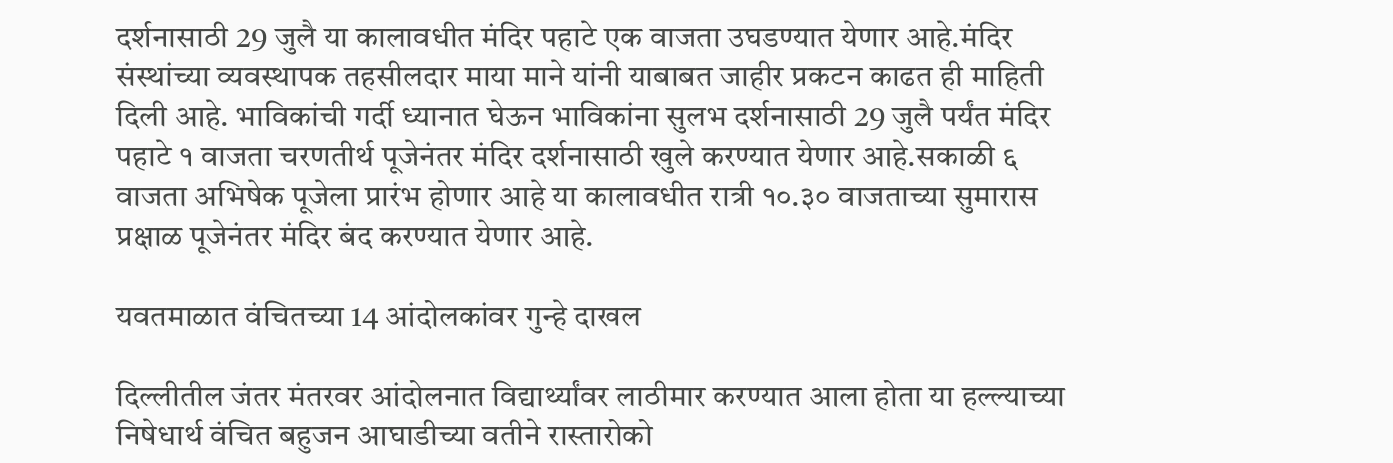दर्शनासाठी 29 जुलै या कालावधीत मंदिर पहाटे एक वाजता उघडण्यात येणार आहे.मंदिर संस्थांच्या व्यवस्थापक तहसीलदार माया माने यांनी याबाबत जाहीर प्रकटन काढत ही माहिती दिली आहे. भाविकांची गर्दी ध्यानात घेऊन भाविकांना सुलभ दर्शनासाठी 29 जुलै पर्यंत मंदिर पहाटे १ वाजता चरणतीर्थ पूजेनंतर मंदिर दर्शनासाठी खुले करण्यात येणार आहे.सकाळी ६ वाजता अभिषेक पूजेला प्रारंभ होणार आहे या कालावधीत रात्री १०.३० वाजताच्या सुमारास प्रक्षाळ पूजेनंतर मंदिर बंद करण्यात येणार आहे.

यवतमाळात वंचितच्या 14 आंदोलकांवर गुन्हे दाखल

दिल्लीतील जंतर मंतरवर आंदोलनात विद्यार्थ्यांवर लाठीमार करण्यात आला होता या हल्ल्याच्या निषेधार्थ वंचित बहुजन आघाडीच्या वतीने रास्तारोको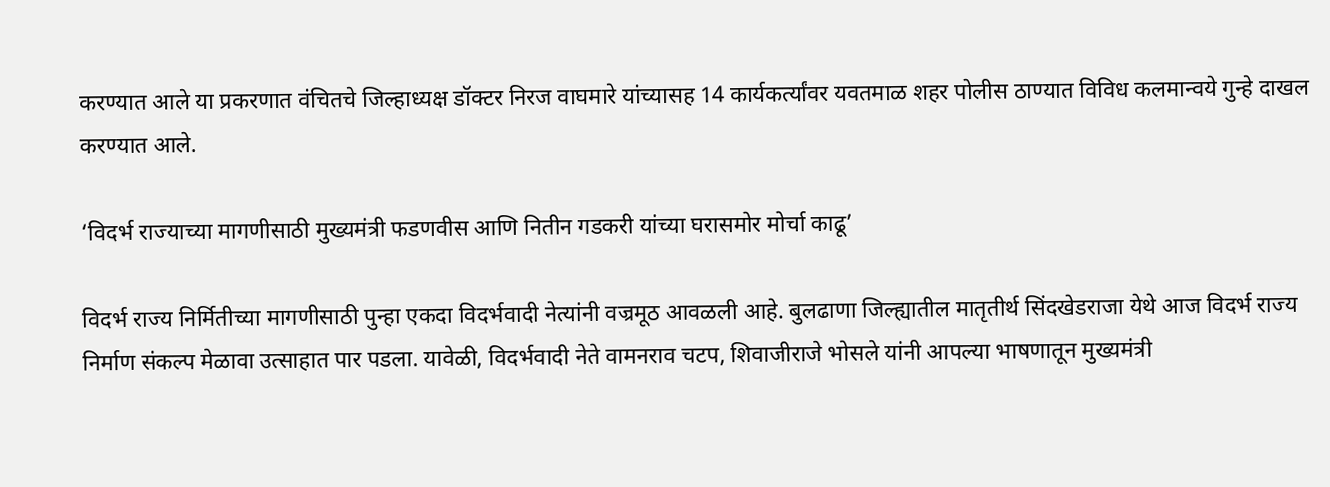करण्यात आले या प्रकरणात वंचितचे जिल्हाध्यक्ष डॉक्टर निरज वाघमारे यांच्यासह 14 कार्यकर्त्यांवर यवतमाळ शहर पोलीस ठाण्यात विविध कलमान्वये गुन्हे दाखल करण्यात आले.

‘विदर्भ राज्याच्या मागणीसाठी मुख्यमंत्री फडणवीस आणि नितीन गडकरी यांच्या घरासमोर मोर्चा काढू’

विदर्भ राज्य निर्मितीच्या मागणीसाठी पुन्हा एकदा विदर्भवादी नेत्यांनी वज्रमूठ आवळली आहे. बुलढाणा जिल्ह्यातील मातृतीर्थ सिंदखेडराजा येथे आज विदर्भ राज्य निर्माण संकल्प मेळावा उत्साहात पार पडला. यावेळी, विदर्भवादी नेते वामनराव चटप, शिवाजीराजे भोसले यांनी आपल्या भाषणातून मुख्यमंत्री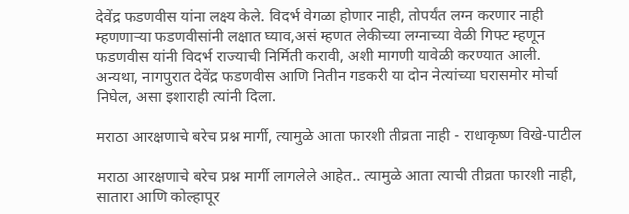देवेंद्र फडणवीस यांना लक्ष्य केले. विदर्भ वेगळा होणार नाही, तोपर्यंत लग्न करणार नाही म्हणणाऱ्या फडणवीसांनी लक्षात घ्याव,असं म्हणत लेकीच्या लग्नाच्या वेळी गिफ्ट म्हणून फडणवीस यांनी विदर्भ राज्याची निर्मिती करावी, अशी मागणी यावेळी करण्यात आली. अन्यथा, नागपुरात देवेंद्र फडणवीस आणि नितीन गडकरी या दोन नेत्यांच्या घरासमोर मोर्चा निघेल, असा इशाराही त्यांनी दिला.

मराठा आरक्षणाचे बरेच प्रश्न मार्गी, त्यामुळे आता फारशी तीव्रता नाही - राधाकृष्ण विखे-पाटील

मराठा आरक्षणाचे बरेच प्रश्न मार्गी लागलेले आहेत.. त्यामुळे आता त्याची तीव्रता फारशी नाही, सातारा आणि कोल्हापूर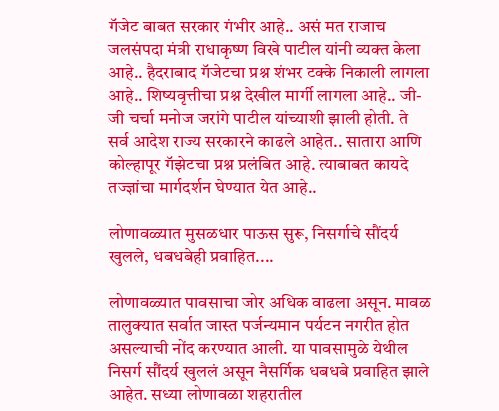गॅजेट बाबत सरकार गंभीर आहे.. असं मत राजाच जलसंपदा मंत्री राधाकृष्ण विखे पाटील यांनी व्यक्त केला आहे.. हैदराबाद गॅजेटचा प्रश्न शंभर टक्के निकाली लागला आहे.. शिष्यवृत्तीचा प्रश्न देखील मार्गी लागला आहे.. जी-जी चर्चा मनोज जरांगे पाटील यांच्याशी झाली होती. ते सर्व आदेश राज्य सरकारने काढले आहेत.. सातारा आणि कोल्हापूर गॅझेटचा प्रश्न प्रलंबित आहे. त्याबाबत कायदे तज्ज्ञांचा मार्गदर्शन घेण्यात येत आहे..

लोणावळ्यात मुसळधार पाऊस सुरू, निसर्गाचे सौंदर्य खुलले, धबधबेही प्रवाहित....

लोणावळ्यात पावसाचा जोर अधिक वाढला असून. मावळ तालुक्यात सर्वात जास्त पर्जन्यमान पर्यटन नगरीत होत असल्याची नोंद करण्यात आली. या पावसामुळे येथील निसर्ग सौंदर्य खुललं असून नैसर्गिक धबधबे प्रवाहित झाले आहेत. सध्या लोणावळा शहरातील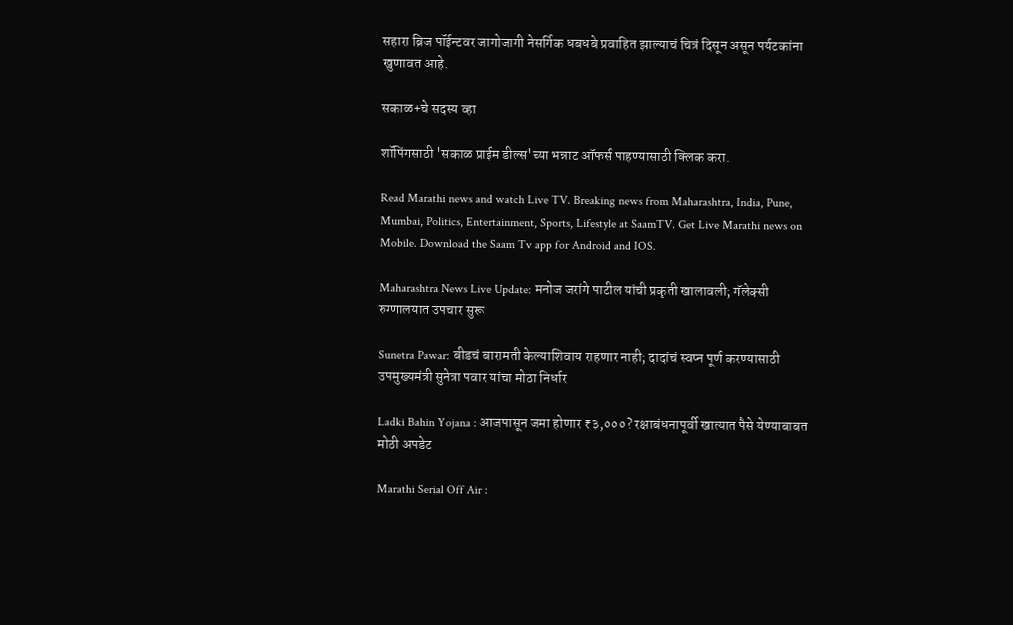सहारा ब्रिज पॉईन्टवर जागोजागी नेसर्गिक धबधबे प्रवाहित झाल्याचं चित्रं दिसून असून पर्यटकांना खुणावत आहे.

सकाळ+चे सदस्य व्हा

शॉपिंगसाठी 'सकाळ प्राईम डील्स'च्या भन्नाट ऑफर्स पाहण्यासाठी क्लिक करा.

Read Marathi news and watch Live TV. Breaking news from Maharashtra, India, Pune, Mumbai, Politics, Entertainment, Sports, Lifestyle at SaamTV. Get Live Marathi news on Mobile. Download the Saam Tv app for Android and IOS.

Maharashtra News Live Update: मनोज जरांगे पाटील यांची प्रकृती खालावली; गॅलेक्सी रुग्णालयात उपचार सुरू

Sunetra Pawar: बीडचं बारामती केल्याशिवाय राहणार नाही; दादांचं स्वप्न पूर्ण करण्यासाठी उपमुख्यमंत्री सुनेत्रा पवार यांचा मोठा निर्धार

Ladki Bahin Yojana : आजपासून जमा होणार ₹३,०००? रक्षाबंधनापूर्वी खात्यात पैसे येण्याबाबत मोठी अपडेट

Marathi Serial Off Air :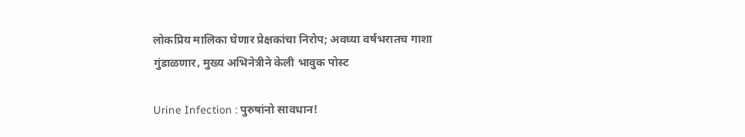लोकप्रिय मालिका घेणार प्रेक्षकांचा निरोप; अवघ्या वर्षभरातच गाशा गुंडाळणार, मुख्य अभिनेत्रीने केली भावुक पोस्ट

Urine Infection : पुरुषांनो सावधान!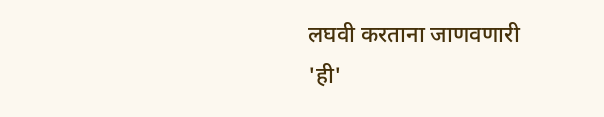लघवी करताना जाणवणारी 'ही'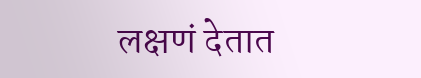लक्षणं देतात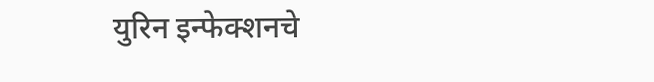युरिन इन्फेक्शनचे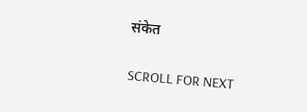संकेत

SCROLL FOR NEXT